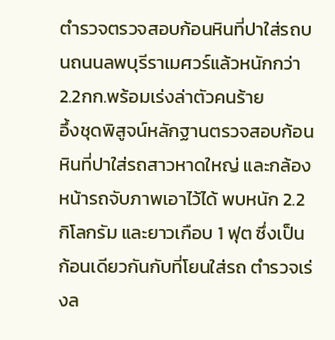ตำรวจตรวจสอบก้อนหินที่ปาใส่รถบนถนนลพบุรีราเมศวร์แล้วหนักกว่า 2.2กก.พร้อมเร่งล่าตัวคนร้าย
อึ้งชุดพิสูจน์หลักฐานตรวจสอบก้อนหินที่ปาใส่รถสาวหาดใหญ่ และกล้องหน้ารถจับภาพเอาไว้ได้ พบหนัก 2.2 กิโลกรัม และยาวเกือบ 1 ฟุต ซึ่งเป็นก้อนเดียวกันกับที่โยนใส่รถ ตำรวจเร่งล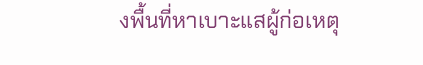งพื้นที่หาเบาะแสผู้ก่อเหตุ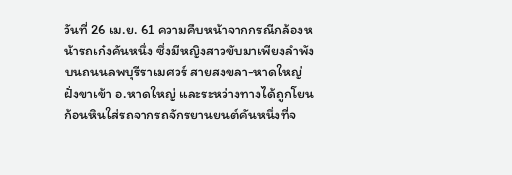วันที่ 26 เม.ย. 61 ความคืบหน้าจากกรณีกล้องหน้ารถเก๋งคันหนึ่ง ซึ่งมีหญิงสาวขับมาเพียงลำพังบนถนนลพบุรีราเมศวร์ สายสงขลา-หาดใหญ่ ฝั่งขาเข้า อ.หาดใหญ่ และระหว่างทางได้ถูกโยนก้อนหินใส่รถจากรถจักรยานยนต์คันหนึ่งที่จ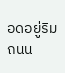อดอยู่ริมถนน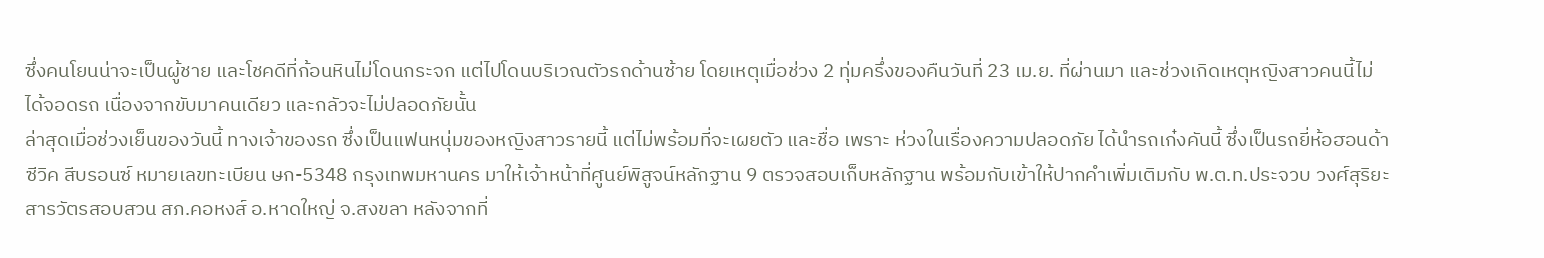ซึ่งคนโยนน่าจะเป็นผู้ชาย และโชคดีที่ก้อนหินไม่โดนกระจก แต่ไปโดนบริเวณตัวรถด้านซ้าย โดยเหตุเมื่อช่วง 2 ทุ่มครึ่งของคืนวันที่ 23 เม.ย. ที่ผ่านมา และช่วงเกิดเหตุหญิงสาวคนนี้ไม่ได้จอดรถ เนื่องจากขับมาคนเดียว และกลัวจะไม่ปลอดภัยนั้น
ล่าสุดเมื่อช่วงเย็นของวันนี้ ทางเจ้าของรถ ซึ่งเป็นแฟนหนุ่มของหญิงสาวรายนี้ แต่ไม่พร้อมที่จะเผยตัว และชื่อ เพราะ ห่วงในเรื่องความปลอดภัย ได้นำรถเก๋งคันนี้ ซึ่งเป็นรถยี่ห้อฮอนด้า ซีวิค สีบรอนซ์ หมายเลขทะเบียน ษก-5348 กรุงเทพมหานคร มาให้เจ้าหน้าที่ศูนย์พิสูจน์หลักฐาน 9 ตรวจสอบเก็บหลักฐาน พร้อมกับเข้าให้ปากคำเพิ่มเติมกับ พ.ต.ท.ประจวบ วงศ์สุริยะ สารวัตรสอบสวน สภ.คอหงส์ อ.หาดใหญ่ จ.สงขลา หลังจากที่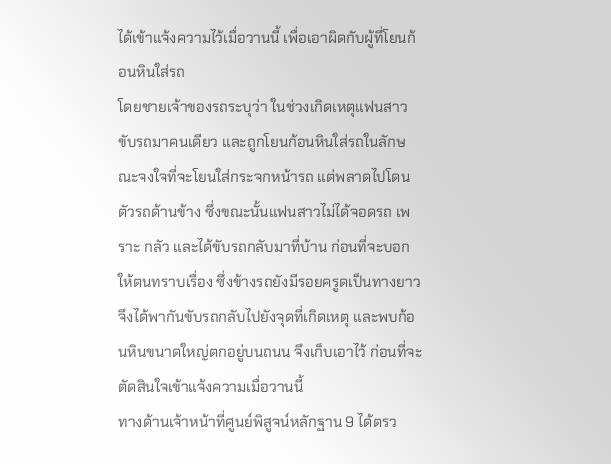ได้เข้าแจ้งความไว้เมื่อวานนี้ เพื่อเอาผิดกับผู้ที่โยนก้อนหินใส่รถ
โดยชายเจ้าของรถระบุว่า ในช่วงเกิดเหตุแฟนสาวขับรถมาคนเดียว และถูกโยนก้อนหินใส่รถในลักษณะจงใจที่จะโยนใส่กระจกหน้ารถ แต่พลาดไปโดนตัวรถด้านข้าง ซึ่งขณะนั้นแฟนสาวไม่ได้จอดรถ เพราะ กลัว และได้ขับรถกลับมาที่บ้าน ก่อนที่จะบอกให้ตนทราบเรื่อง ซึ่งข้างรถยังมีรอยครูดเป็นทางยาว จึงได้พากันขับรถกลับไปยังจุดที่เกิดเหตุ และพบก้อนหินขนาดใหญ่ตกอยู่บนถนน จึงเก็บเอาไว้ ก่อนที่จะตัดสินใจเข้าแจ้งความเมื่อวานนี้
ทางด้านเจ้าหน้าที่ศูนย์พิสูจน์หลักฐาน 9 ได้ตรว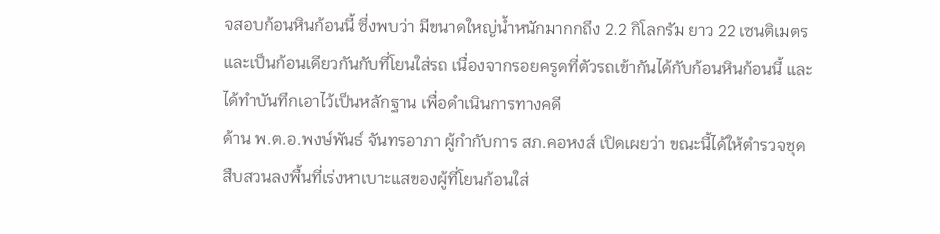จสอบก้อนหินก้อนนี้ ซึ่งพบว่า มีขนาดใหญ่น้ำหนักมากกถึง 2.2 กิโลกรัม ยาว 22 เซนติเมตร และเป็นก้อนเดียวกันกับที่โยนใส่รถ เนื่องจากรอยครูดที่ตัวรถเข้ากันได้กับก้อนหินก้อนนี้ และได้ทำบันทึกเอาไว้เป็นหลักฐาน เพื่อดำเนินการทางคดี
ด้าน พ.ต.อ.พงษ์พันธ์ จันทรอาภา ผู้กำกับการ สภ.คอหงส์ เปิดเผยว่า ขณะนี้ได้ให้ตำรวจชุดสืบสวนลงพื้นที่เร่งหาเบาะแสของผู้ที่โยนก้อนใส่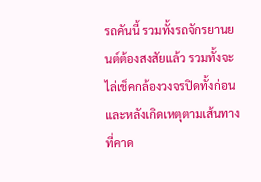รถคันนี้ รวมทั้งรถจักรยานยนต์ต้องสงสัยแล้ว รวมทั้งจะไล่เช็คกล้องวงจรปิดทั้งก่อนและหลังเกิดเหตุตามเส้นทางที่คาด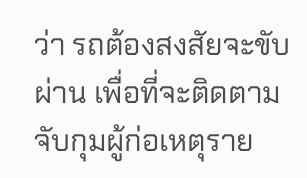ว่า รถต้องสงสัยจะขับผ่าน เพื่อที่จะติดตามจับกุมผู้ก่อเหตุราย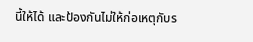นี้ให้ได้ และป้องกันไม่ให้ก่อเหตุกับร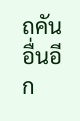ถคันอื่นอีก